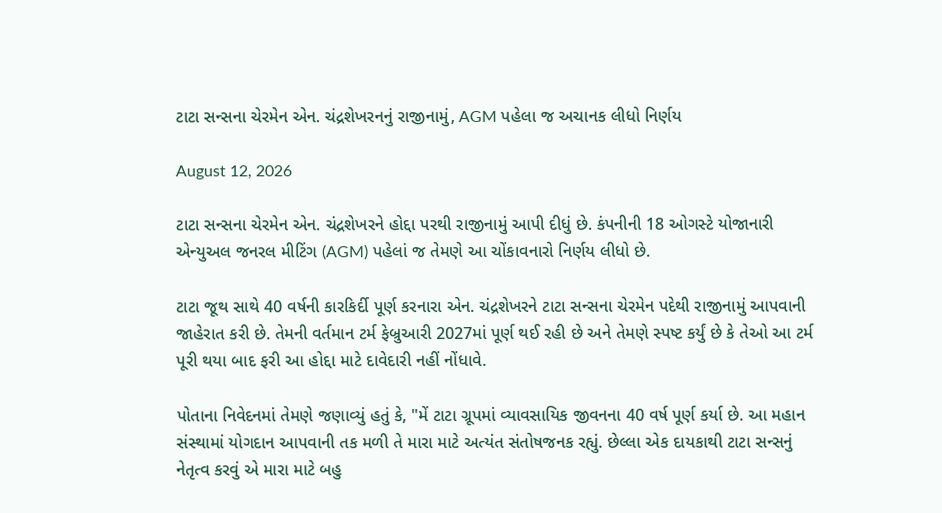ટાટા સન્સના ચેરમેન એન. ચંદ્રશેખરનનું રાજીનામું, AGM પહેલા જ અચાનક લીધો નિર્ણય

August 12, 2026

ટાટા સન્સના ચેરમેન એન. ચંદ્રશેખરને હોદ્દા પરથી રાજીનામું આપી દીધું છે. કંપનીની 18 ઓગસ્ટે યોજાનારી એન્યુઅલ જનરલ મીટિંગ (AGM) પહેલાં જ તેમણે આ ચોંકાવનારો નિર્ણય લીધો છે.

ટાટા જૂથ સાથે 40 વર્ષની કારકિર્દી પૂર્ણ કરનારા એન. ચંદ્રશેખરને ટાટા સન્સના ચેરમેન પદેથી રાજીનામું આપવાની જાહેરાત કરી છે. તેમની વર્તમાન ટર્મ ફેબ્રુઆરી 2027માં પૂર્ણ થઈ રહી છે અને તેમણે સ્પષ્ટ કર્યું છે કે તેઓ આ ટર્મ પૂરી થયા બાદ ફરી આ હોદ્દા માટે દાવેદારી નહીં નોંધાવે.

પોતાના નિવેદનમાં તેમણે જણાવ્યું હતું કે, "મેં ટાટા ગ્રૂપમાં વ્યાવસાયિક જીવનના 40 વર્ષ પૂર્ણ કર્યા છે. આ મહાન સંસ્થામાં યોગદાન આપવાની તક મળી તે મારા માટે અત્યંત સંતોષજનક રહ્યું. છેલ્લા એક દાયકાથી ટાટા સન્સનું નેતૃત્વ કરવું એ મારા માટે બહુ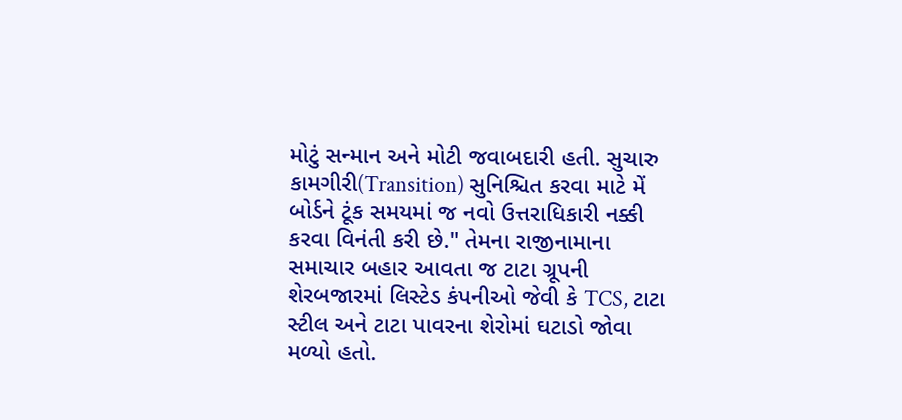મોટું સન્માન અને મોટી જવાબદારી હતી. સુચારુ કામગીરી(Transition) સુનિશ્ચિત કરવા માટે મેં બોર્ડને ટૂંક સમયમાં જ નવો ઉત્તરાધિકારી નક્કી કરવા વિનંતી કરી છે." તેમના રાજીનામાના સમાચાર બહાર આવતા જ ટાટા ગ્રૂપની શેરબજારમાં લિસ્ટેડ કંપનીઓ જેવી કે TCS, ટાટા સ્ટીલ અને ટાટા પાવરના શેરોમાં ઘટાડો જોવા મળ્યો હતો.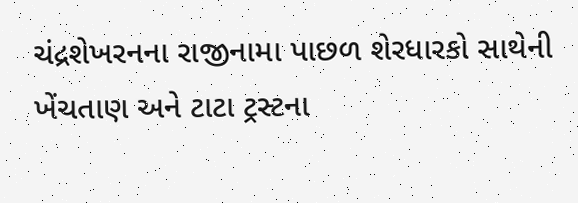ચંદ્રશેખરનના રાજીનામા પાછળ શેરધારકો સાથેની ખેંચતાણ અને ટાટા ટ્રસ્ટના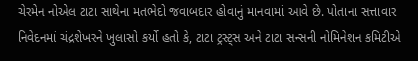ચેરમેન નોએલ ટાટા સાથેના મતભેદો જવાબદાર હોવાનું માનવામાં આવે છે. પોતાના સત્તાવાર નિવેદનમાં ચંદ્રશેખરને ખુલાસો કર્યો હતો કે, ટાટા ટ્રસ્ટ્સ અને ટાટા સન્સની નોમિનેશન કમિટીએ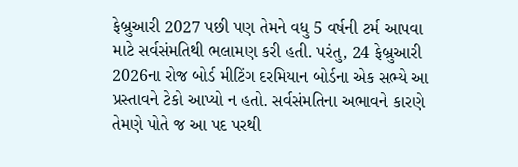ફેબ્રુઆરી 2027 પછી પણ તેમને વધુ 5 વર્ષની ટર્મ આપવા માટે સર્વસંમતિથી ભલામણ કરી હતી. પરંતુ, 24 ફેબ્રુઆરી 2026ના રોજ બોર્ડ મીટિંગ દરમિયાન બોર્ડના એક સભ્યે આ પ્રસ્તાવને ટેકો આપ્યો ન હતો. સર્વસંમતિના અભાવને કારણે તેમણે પોતે જ આ પદ પરથી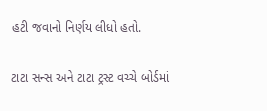હટી જવાનો નિર્ણય લીધો હતો.

ટાટા સન્સ અને ટાટા ટ્રસ્ટ વચ્ચે બોર્ડમાં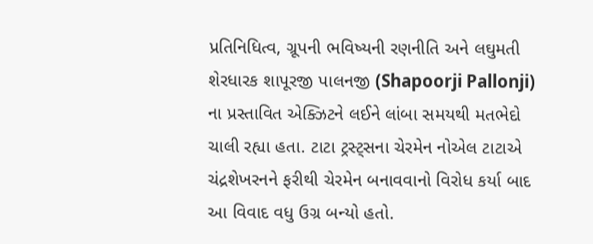પ્રતિનિધિત્વ, ગ્રૂપની ભવિષ્યની રણનીતિ અને લઘુમતી શેરધારક શાપૂરજી પાલનજી (Shapoorji Pallonji) ના પ્રસ્તાવિત એક્ઝિટને લઈને લાંબા સમયથી મતભેદો ચાલી રહ્યા હતા. ટાટા ટ્રસ્ટ્સના ચેરમેન નોએલ ટાટાએ ચંદ્રશેખરનને ફરીથી ચેરમેન બનાવવાનો વિરોધ કર્યા બાદ આ વિવાદ વધુ ઉગ્ર બન્યો હતો.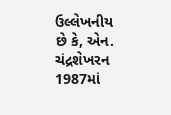ઉલ્લેખનીય છે કે, એન. ચંદ્રશેખરન 1987માં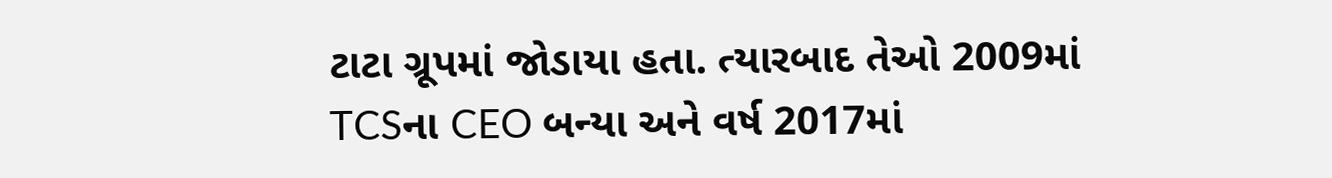ટાટા ગ્રૂપમાં જોડાયા હતા. ત્યારબાદ તેઓ 2009માં TCSના CEO બન્યા અને વર્ષ 2017માં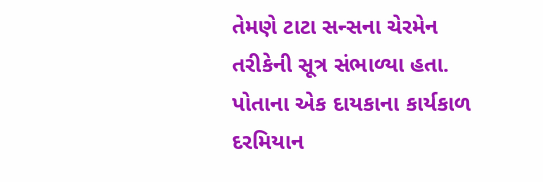તેમણે ટાટા સન્સના ચેરમેન તરીકેની સૂત્ર સંભાળ્યા હતા. પોતાના એક દાયકાના કાર્યકાળ દરમિયાન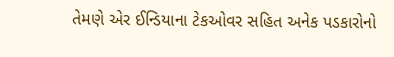તેમણે એર ઈન્ડિયાના ટેકઓવર સહિત અનેક પડકારોનો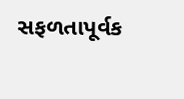સફળતાપૂર્વક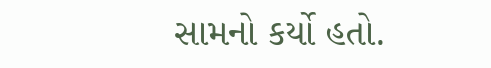સામનો કર્યો હતો.